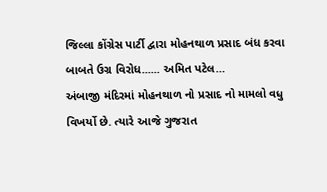જિલ્લા કોંગ્રેસ પાર્ટી દ્વારા મોહનથાળ પ્રસાદ બંધ કરવા બાબતે ઉગ્ર વિરોધ...... અમિત પટેલ…
અંબાજી મંદિરમાં મોહનથાળ નો પ્રસાદ નો મામલો વધુ વિખર્યો છે. ત્યારે આજે ગુજરાત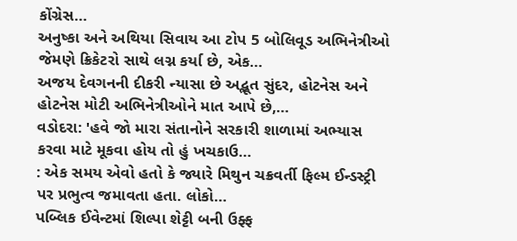કોંગ્રેસ…
અનુષ્કા અને અથિયા સિવાય આ ટોપ 5 બોલિવૂડ અભિનેત્રીઓ જેમણે ક્રિકેટરો સાથે લગ્ન કર્યા છે, એક…
અજય દેવગનની દીકરી ન્યાસા છે અદ્ભૂત સુંદર, હોટનેસ અને હોટનેસ મોટી અભિનેત્રીઓને માત આપે છે,…
વડોદરા: 'હવે જો મારા સંતાનોને સરકારી શાળામાં અભ્યાસ કરવા માટે મૂકવા હોય તો હું ખચકાઉ…
: એક સમય એવો હતો કે જ્યારે મિથુન ચક્રવર્તી ફિલ્મ ઈન્ડસ્ટ્રી પર પ્રભુત્વ જમાવતા હતા. લોકો…
પબ્લિક ઈવેન્ટમાં શિલ્પા શેટ્ટી બની ઉફ્ફ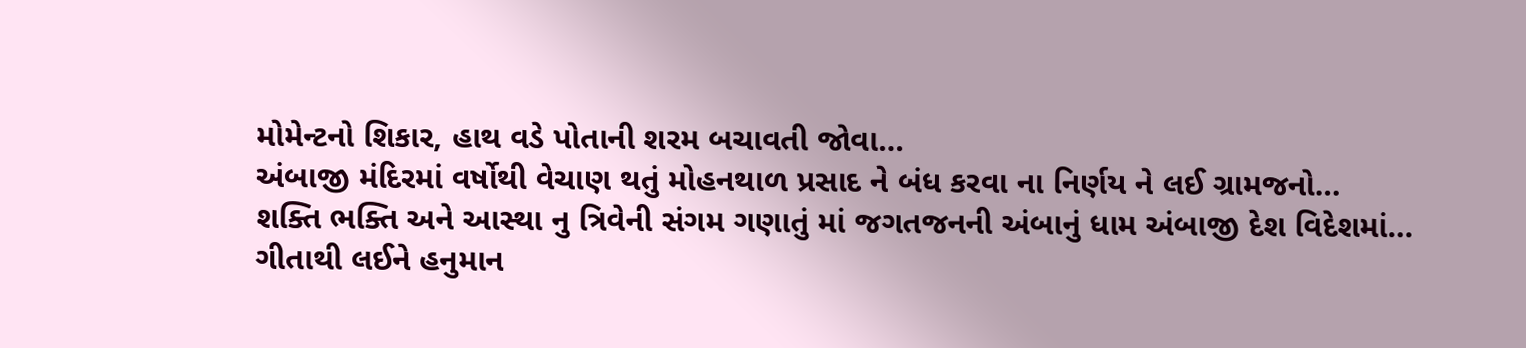મોમેન્ટનો શિકાર, હાથ વડે પોતાની શરમ બચાવતી જોવા…
અંબાજી મંદિરમાં વર્ષોથી વેચાણ થતું મોહનથાળ પ્રસાદ ને બંધ કરવા ના નિર્ણય ને લઈ ગ્રામજનો…
શક્તિ ભક્તિ અને આસ્થા નુ ત્રિવેની સંગમ ગણાતું માં જગતજનની અંબાનું ધામ અંબાજી દેશ વિદેશમાં…
ગીતાથી લઈને હનુમાન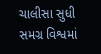ચાલીસા સુધી સમગ્ર વિશ્વમાં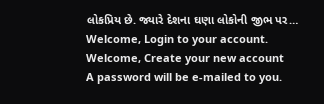લોકપ્રિય છે. જ્યારે દેશના ઘણા લોકોની જીભ પર…
Welcome, Login to your account.
Welcome, Create your new account
A password will be e-mailed to you.